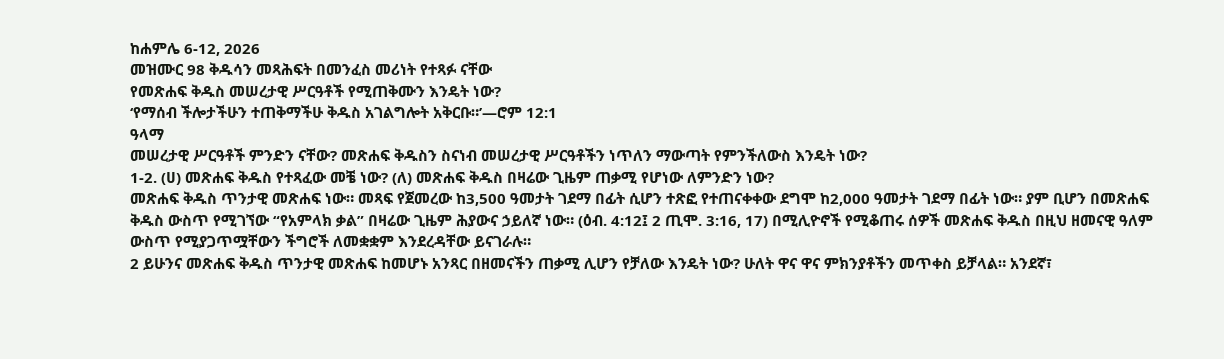ከሐምሌ 6-12, 2026
መዝሙር 98 ቅዱሳን መጻሕፍት በመንፈስ መሪነት የተጻፉ ናቸው
የመጽሐፍ ቅዱስ መሠረታዊ ሥርዓቶች የሚጠቅሙን እንዴት ነው?
‘የማሰብ ችሎታችሁን ተጠቅማችሁ ቅዱስ አገልግሎት አቅርቡ።’—ሮም 12:1
ዓላማ
መሠረታዊ ሥርዓቶች ምንድን ናቸው? መጽሐፍ ቅዱስን ስናነብ መሠረታዊ ሥርዓቶችን ነጥለን ማውጣት የምንችለውስ እንዴት ነው?
1-2. (ሀ) መጽሐፍ ቅዱስ የተጻፈው መቼ ነው? (ለ) መጽሐፍ ቅዱስ በዛሬው ጊዜም ጠቃሚ የሆነው ለምንድን ነው?
መጽሐፍ ቅዱስ ጥንታዊ መጽሐፍ ነው። መጻፍ የጀመረው ከ3,500 ዓመታት ገደማ በፊት ሲሆን ተጽፎ የተጠናቀቀው ደግሞ ከ2,000 ዓመታት ገደማ በፊት ነው። ያም ቢሆን በመጽሐፍ ቅዱስ ውስጥ የሚገኘው “የአምላክ ቃል” በዛሬው ጊዜም ሕያውና ኃይለኛ ነው። (ዕብ. 4:12፤ 2 ጢሞ. 3:16, 17) በሚሊዮኖች የሚቆጠሩ ሰዎች መጽሐፍ ቅዱስ በዚህ ዘመናዊ ዓለም ውስጥ የሚያጋጥሟቸውን ችግሮች ለመቋቋም እንደረዳቸው ይናገራሉ።
2 ይሁንና መጽሐፍ ቅዱስ ጥንታዊ መጽሐፍ ከመሆኑ አንጻር በዘመናችን ጠቃሚ ሊሆን የቻለው እንዴት ነው? ሁለት ዋና ዋና ምክንያቶችን መጥቀስ ይቻላል። አንደኛ፣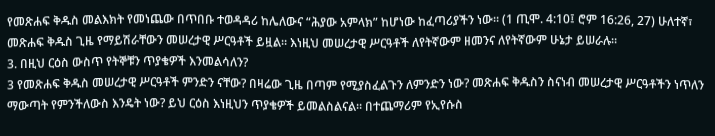የመጽሐፍ ቅዱስ መልእክት የመነጨው በጥበቡ ተወዳዳሪ ከሌለውና “ሕያው አምላክ” ከሆነው ከፈጣሪያችን ነው። (1 ጢሞ. 4:10፤ ሮም 16:26, 27) ሁለተኛ፣ መጽሐፍ ቅዱስ ጊዜ የማይሽራቸውን መሠረታዊ ሥርዓቶች ይዟል። እነዚህ መሠረታዊ ሥርዓቶች ለየትኛውም ዘመንና ለየትኛውም ሁኔታ ይሠራሉ።
3. በዚህ ርዕስ ውስጥ የትኞቹን ጥያቄዎች እንመልሳለን?
3 የመጽሐፍ ቅዱስ መሠረታዊ ሥርዓቶች ምንድን ናቸው? በዛሬው ጊዜ በጣም የሚያስፈልጉን ለምንድን ነው? መጽሐፍ ቅዱስን ስናነብ መሠረታዊ ሥርዓቶችን ነጥለን ማውጣት የምንችለውስ እንዴት ነው? ይህ ርዕስ እነዚህን ጥያቄዎች ይመልስልናል። በተጨማሪም የኢየሱስ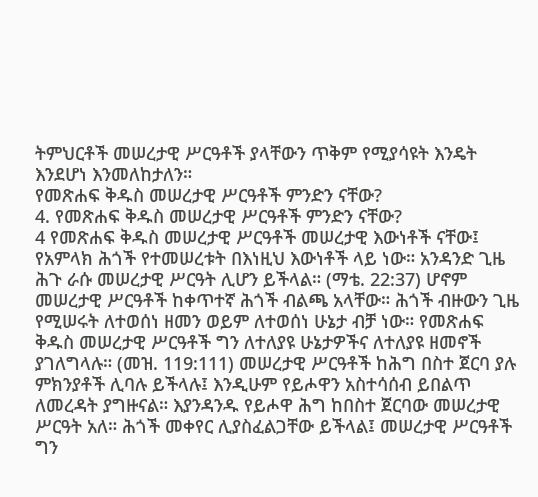ትምህርቶች መሠረታዊ ሥርዓቶች ያላቸውን ጥቅም የሚያሳዩት እንዴት እንደሆነ እንመለከታለን።
የመጽሐፍ ቅዱስ መሠረታዊ ሥርዓቶች ምንድን ናቸው?
4. የመጽሐፍ ቅዱስ መሠረታዊ ሥርዓቶች ምንድን ናቸው?
4 የመጽሐፍ ቅዱስ መሠረታዊ ሥርዓቶች መሠረታዊ እውነቶች ናቸው፤ የአምላክ ሕጎች የተመሠረቱት በእነዚህ እውነቶች ላይ ነው። አንዳንድ ጊዜ ሕጉ ራሱ መሠረታዊ ሥርዓት ሊሆን ይችላል። (ማቴ. 22:37) ሆኖም መሠረታዊ ሥርዓቶች ከቀጥተኛ ሕጎች ብልጫ አላቸው። ሕጎች ብዙውን ጊዜ የሚሠሩት ለተወሰነ ዘመን ወይም ለተወሰነ ሁኔታ ብቻ ነው። የመጽሐፍ ቅዱስ መሠረታዊ ሥርዓቶች ግን ለተለያዩ ሁኔታዎችና ለተለያዩ ዘመኖች ያገለግላሉ። (መዝ. 119:111) መሠረታዊ ሥርዓቶች ከሕግ በስተ ጀርባ ያሉ ምክንያቶች ሊባሉ ይችላሉ፤ እንዲሁም የይሖዋን አስተሳሰብ ይበልጥ ለመረዳት ያግዙናል። እያንዳንዱ የይሖዋ ሕግ ከበስተ ጀርባው መሠረታዊ ሥርዓት አለ። ሕጎች መቀየር ሊያስፈልጋቸው ይችላል፤ መሠረታዊ ሥርዓቶች ግን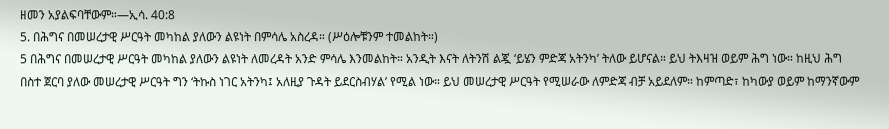ዘመን አያልፍባቸውም።—ኢሳ. 40:8
5. በሕግና በመሠረታዊ ሥርዓት መካከል ያለውን ልዩነት በምሳሌ አስረዳ። (ሥዕሎቹንም ተመልከት።)
5 በሕግና በመሠረታዊ ሥርዓት መካከል ያለውን ልዩነት ለመረዳት አንድ ምሳሌ እንመልከት። አንዲት እናት ለትንሽ ልጇ ‘ይሄን ምድጃ አትንካ’ ትለው ይሆናል። ይህ ትእዛዝ ወይም ሕግ ነው። ከዚህ ሕግ በስተ ጀርባ ያለው መሠረታዊ ሥርዓት ግን ‘ትኩስ ነገር አትንካ፤ አለዚያ ጉዳት ይደርስብሃል’ የሚል ነው። ይህ መሠረታዊ ሥርዓት የሚሠራው ለምድጃ ብቻ አይደለም። ከምጣድ፣ ከካውያ ወይም ከማንኛውም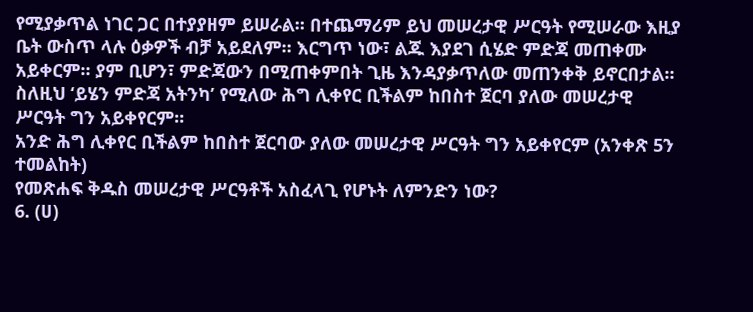የሚያቃጥል ነገር ጋር በተያያዘም ይሠራል። በተጨማሪም ይህ መሠረታዊ ሥርዓት የሚሠራው እዚያ ቤት ውስጥ ላሉ ዕቃዎች ብቻ አይደለም። እርግጥ ነው፣ ልጁ እያደገ ሲሄድ ምድጃ መጠቀሙ አይቀርም። ያም ቢሆን፣ ምድጃውን በሚጠቀምበት ጊዜ እንዳያቃጥለው መጠንቀቅ ይኖርበታል። ስለዚህ ‘ይሄን ምድጃ አትንካ’ የሚለው ሕግ ሊቀየር ቢችልም ከበስተ ጀርባ ያለው መሠረታዊ ሥርዓት ግን አይቀየርም።
አንድ ሕግ ሊቀየር ቢችልም ከበስተ ጀርባው ያለው መሠረታዊ ሥርዓት ግን አይቀየርም (አንቀጽ 5ን ተመልከት)
የመጽሐፍ ቅዱስ መሠረታዊ ሥርዓቶች አስፈላጊ የሆኑት ለምንድን ነው?
6. (ሀ)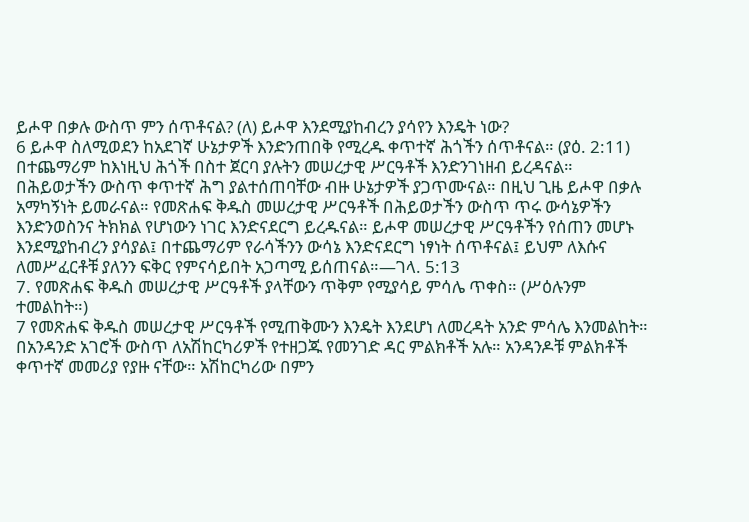ይሖዋ በቃሉ ውስጥ ምን ሰጥቶናል? (ለ) ይሖዋ እንደሚያከብረን ያሳየን እንዴት ነው?
6 ይሖዋ ስለሚወደን ከአደገኛ ሁኔታዎች እንድንጠበቅ የሚረዱ ቀጥተኛ ሕጎችን ሰጥቶናል። (ያዕ. 2:11) በተጨማሪም ከእነዚህ ሕጎች በስተ ጀርባ ያሉትን መሠረታዊ ሥርዓቶች እንድንገነዘብ ይረዳናል። በሕይወታችን ውስጥ ቀጥተኛ ሕግ ያልተሰጠባቸው ብዙ ሁኔታዎች ያጋጥሙናል። በዚህ ጊዜ ይሖዋ በቃሉ አማካኝነት ይመራናል። የመጽሐፍ ቅዱስ መሠረታዊ ሥርዓቶች በሕይወታችን ውስጥ ጥሩ ውሳኔዎችን እንድንወስንና ትክክል የሆነውን ነገር እንድናደርግ ይረዱናል። ይሖዋ መሠረታዊ ሥርዓቶችን የሰጠን መሆኑ እንደሚያከብረን ያሳያል፤ በተጨማሪም የራሳችንን ውሳኔ እንድናደርግ ነፃነት ሰጥቶናል፤ ይህም ለእሱና ለመሥፈርቶቹ ያለንን ፍቅር የምናሳይበት አጋጣሚ ይሰጠናል።—ገላ. 5:13
7. የመጽሐፍ ቅዱስ መሠረታዊ ሥርዓቶች ያላቸውን ጥቅም የሚያሳይ ምሳሌ ጥቀስ። (ሥዕሉንም ተመልከት።)
7 የመጽሐፍ ቅዱስ መሠረታዊ ሥርዓቶች የሚጠቅሙን እንዴት እንደሆነ ለመረዳት አንድ ምሳሌ እንመልከት። በአንዳንድ አገሮች ውስጥ ለአሽከርካሪዎች የተዘጋጁ የመንገድ ዳር ምልክቶች አሉ። አንዳንዶቹ ምልክቶች ቀጥተኛ መመሪያ የያዙ ናቸው። አሽከርካሪው በምን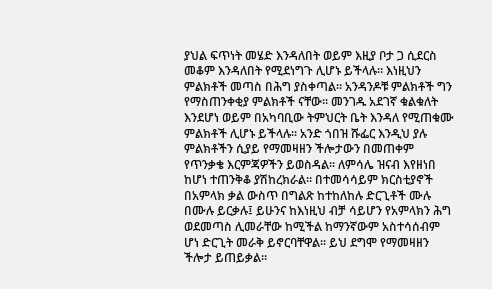ያህል ፍጥነት መሄድ እንዳለበት ወይም እዚያ ቦታ ጋ ሲደርስ መቆም እንዳለበት የሚደነግጉ ሊሆኑ ይችላሉ። እነዚህን ምልክቶች መጣስ በሕግ ያስቀጣል። አንዳንዶቹ ምልክቶች ግን የማስጠንቀቂያ ምልክቶች ናቸው። መንገዱ አደገኛ ቁልቁለት እንደሆነ ወይም በአካባቢው ትምህርት ቤት እንዳለ የሚጠቁሙ ምልክቶች ሊሆኑ ይችላሉ። አንድ ጎበዝ ሹፌር እንዲህ ያሉ ምልክቶችን ሲያይ የማመዛዘን ችሎታውን በመጠቀም የጥንቃቄ እርምጃዎችን ይወስዳል። ለምሳሌ ዝናብ እየዘነበ ከሆነ ተጠንቅቆ ያሽከረክራል። በተመሳሳይም ክርስቲያኖች በአምላክ ቃል ውስጥ በግልጽ ከተከለከሉ ድርጊቶች ሙሉ በሙሉ ይርቃሉ፤ ይሁንና ከእነዚህ ብቻ ሳይሆን የአምላክን ሕግ ወደመጣስ ሊመራቸው ከሚችል ከማንኛውም አስተሳሰብም ሆነ ድርጊት መራቅ ይኖርባቸዋል። ይህ ደግሞ የማመዛዘን ችሎታ ይጠይቃል።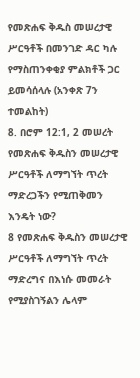የመጽሐፍ ቅዱስ መሠረታዊ ሥርዓቶች በመንገድ ዳር ካሉ የማስጠንቀቂያ ምልክቶች ጋር ይመሳሰላሉ (አንቀጽ 7ን ተመልከት)
8. በሮም 12:1, 2 መሠረት የመጽሐፍ ቅዱስን መሠረታዊ ሥርዓቶች ለማግኘት ጥረት ማድረጋችን የሚጠቅመን እንዴት ነው?
8 የመጽሐፍ ቅዱስን መሠረታዊ ሥርዓቶች ለማግኘት ጥረት ማድረግና በእነሱ መመራት የሚያስገኝልን ሌላም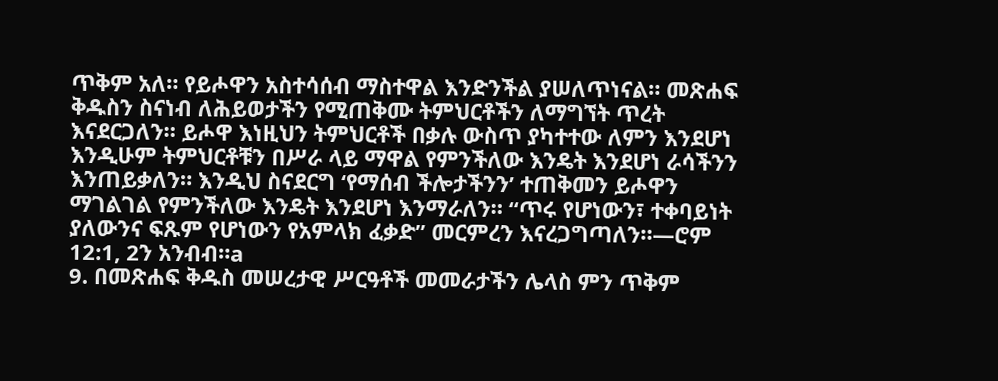ጥቅም አለ። የይሖዋን አስተሳሰብ ማስተዋል እንድንችል ያሠለጥነናል። መጽሐፍ ቅዱስን ስናነብ ለሕይወታችን የሚጠቅሙ ትምህርቶችን ለማግኘት ጥረት እናደርጋለን። ይሖዋ እነዚህን ትምህርቶች በቃሉ ውስጥ ያካተተው ለምን እንደሆነ እንዲሁም ትምህርቶቹን በሥራ ላይ ማዋል የምንችለው እንዴት እንደሆነ ራሳችንን እንጠይቃለን። እንዲህ ስናደርግ ‘የማሰብ ችሎታችንን’ ተጠቅመን ይሖዋን ማገልገል የምንችለው እንዴት እንደሆነ እንማራለን። “ጥሩ የሆነውን፣ ተቀባይነት ያለውንና ፍጹም የሆነውን የአምላክ ፈቃድ” መርምረን እናረጋግጣለን።—ሮም 12:1, 2ን አንብብ።a
9. በመጽሐፍ ቅዱስ መሠረታዊ ሥርዓቶች መመራታችን ሌላስ ምን ጥቅም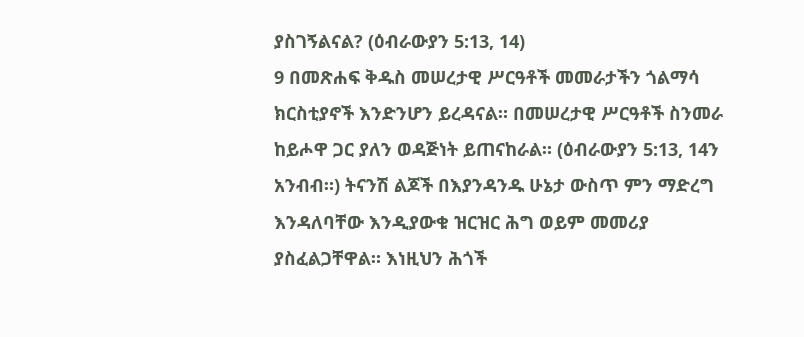ያስገኝልናል? (ዕብራውያን 5:13, 14)
9 በመጽሐፍ ቅዱስ መሠረታዊ ሥርዓቶች መመራታችን ጎልማሳ ክርስቲያኖች እንድንሆን ይረዳናል። በመሠረታዊ ሥርዓቶች ስንመራ ከይሖዋ ጋር ያለን ወዳጅነት ይጠናከራል። (ዕብራውያን 5:13, 14ን አንብብ።) ትናንሽ ልጆች በእያንዳንዱ ሁኔታ ውስጥ ምን ማድረግ እንዳለባቸው እንዲያውቁ ዝርዝር ሕግ ወይም መመሪያ ያስፈልጋቸዋል። እነዚህን ሕጎች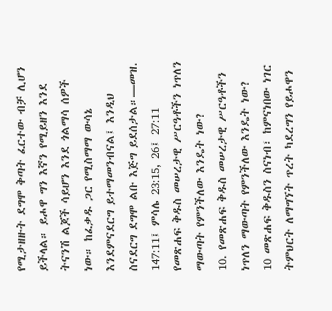የሚታዘዙት ደግሞ ቅጣት ፈርተው ብቻ ሊሆን ይችላል። ይሖዋ ግን እኛን የሚይዘን እንደ ትናንሽ ልጆች ሳይሆን እንደ ጎልማሳ ሰዎች ነው። ከፈቃዱ ጋር የሚስማማ ውሳኔ እንደምናደርግ ይተማመንብናል፤ እንዲህ ስናደርግ ደግሞ ልቡ እጅግ ይደሰታል።—መዝ. 147:11፤ ምሳሌ 23:15, 26፤ 27:11
የመጽሐፍ ቅዱስ መሠረታዊ ሥርዓቶችን ነጥለን ማውጣት የምንችለው እንዴት ነው?
10. የመጽሐፍ ቅዱስ መሠረታዊ ሥርዓቶችን ነጥለን ማውጣት የምንችለው እንዴት ነው?
10 መጽሐፍ ቅዱስን ስናነብ፣ ከምናነበው ነገር ትምህርት ለማግኘት ጥረት ካደረግን የይሖዋን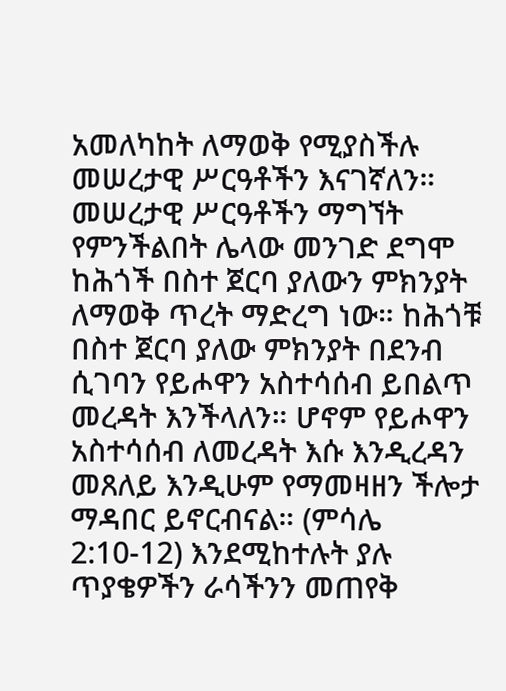አመለካከት ለማወቅ የሚያስችሉ መሠረታዊ ሥርዓቶችን እናገኛለን። መሠረታዊ ሥርዓቶችን ማግኘት የምንችልበት ሌላው መንገድ ደግሞ ከሕጎች በስተ ጀርባ ያለውን ምክንያት ለማወቅ ጥረት ማድረግ ነው። ከሕጎቹ በስተ ጀርባ ያለው ምክንያት በደንብ ሲገባን የይሖዋን አስተሳሰብ ይበልጥ መረዳት እንችላለን። ሆኖም የይሖዋን አስተሳሰብ ለመረዳት እሱ እንዲረዳን መጸለይ እንዲሁም የማመዛዘን ችሎታ ማዳበር ይኖርብናል። (ምሳሌ 2:10-12) እንደሚከተሉት ያሉ ጥያቄዎችን ራሳችንን መጠየቅ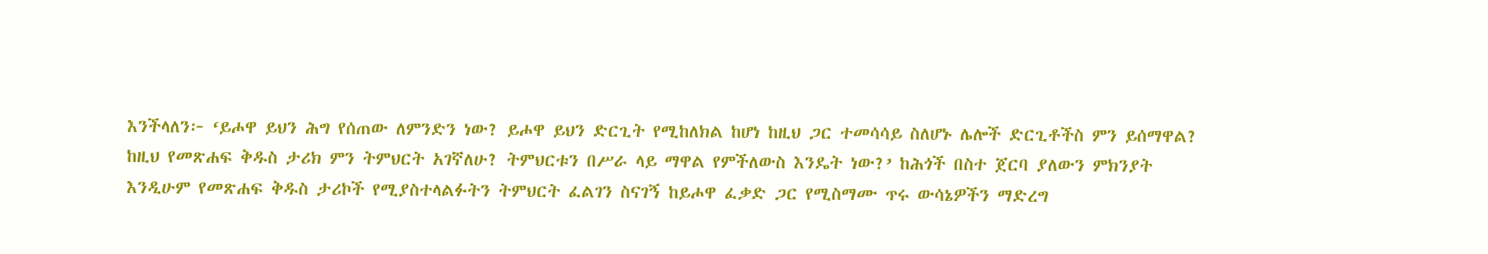እንችላለን፦ ‘ይሖዋ ይህን ሕግ የሰጠው ለምንድን ነው? ይሖዋ ይህን ድርጊት የሚከለክል ከሆነ ከዚህ ጋር ተመሳሳይ ስለሆኑ ሌሎች ድርጊቶችስ ምን ይሰማዋል? ከዚህ የመጽሐፍ ቅዱስ ታሪክ ምን ትምህርት አገኛለሁ? ትምህርቱን በሥራ ላይ ማዋል የምችለውስ እንዴት ነው?’ ከሕጎች በስተ ጀርባ ያለውን ምክንያት እንዲሁም የመጽሐፍ ቅዱስ ታሪኮች የሚያስተላልፉትን ትምህርት ፈልገን ስናገኝ ከይሖዋ ፈቃድ ጋር የሚስማሙ ጥሩ ውሳኔዎችን ማድረግ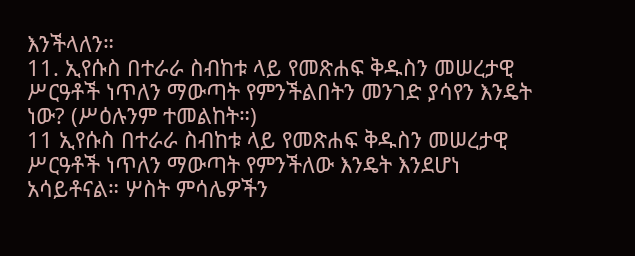እንችላለን።
11. ኢየሱስ በተራራ ስብከቱ ላይ የመጽሐፍ ቅዱስን መሠረታዊ ሥርዓቶች ነጥለን ማውጣት የምንችልበትን መንገድ ያሳየን እንዴት ነው? (ሥዕሉንም ተመልከት።)
11 ኢየሱስ በተራራ ስብከቱ ላይ የመጽሐፍ ቅዱስን መሠረታዊ ሥርዓቶች ነጥለን ማውጣት የምንችለው እንዴት እንደሆነ አሳይቶናል። ሦስት ምሳሌዎችን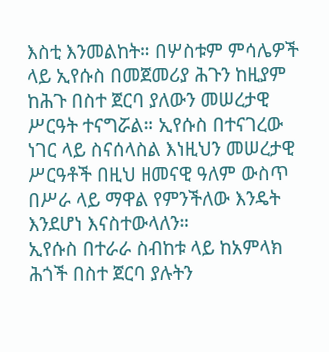እስቲ እንመልከት። በሦስቱም ምሳሌዎች ላይ ኢየሱስ በመጀመሪያ ሕጉን ከዚያም ከሕጉ በስተ ጀርባ ያለውን መሠረታዊ ሥርዓት ተናግሯል። ኢየሱስ በተናገረው ነገር ላይ ስናሰላስል እነዚህን መሠረታዊ ሥርዓቶች በዚህ ዘመናዊ ዓለም ውስጥ በሥራ ላይ ማዋል የምንችለው እንዴት እንደሆነ እናስተውላለን።
ኢየሱስ በተራራ ስብከቱ ላይ ከአምላክ ሕጎች በስተ ጀርባ ያሉትን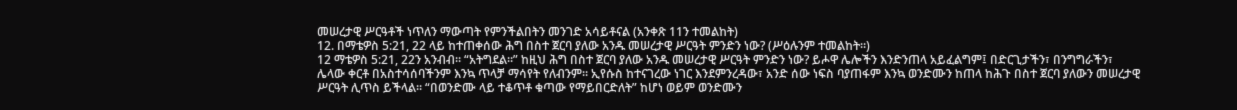መሠረታዊ ሥርዓቶች ነጥለን ማውጣት የምንችልበትን መንገድ አሳይቶናል (አንቀጽ 11ን ተመልከት)
12. በማቴዎስ 5:21, 22 ላይ ከተጠቀሰው ሕግ በስተ ጀርባ ያለው አንዱ መሠረታዊ ሥርዓት ምንድን ነው? (ሥዕሉንም ተመልከት።)
12 ማቴዎስ 5:21, 22ን አንብብ። “አትግደል።” ከዚህ ሕግ በስተ ጀርባ ያለው አንዱ መሠረታዊ ሥርዓት ምንድን ነው? ይሖዋ ሌሎችን እንድንጠላ አይፈልግም፤ በድርጊታችን፣ በንግግራችን፣ ሌላው ቀርቶ በአስተሳሰባችንም እንኳ ጥላቻ ማሳየት የለብንም። ኢየሱስ ከተናገረው ነገር እንደምንረዳው፣ አንድ ሰው ነፍስ ባያጠፋም እንኳ ወንድሙን ከጠላ ከሕጉ በስተ ጀርባ ያለውን መሠረታዊ ሥርዓት ሊጥስ ይችላል። “በወንድሙ ላይ ተቆጥቶ ቁጣው የማይበርድለት” ከሆነ ወይም ወንድሙን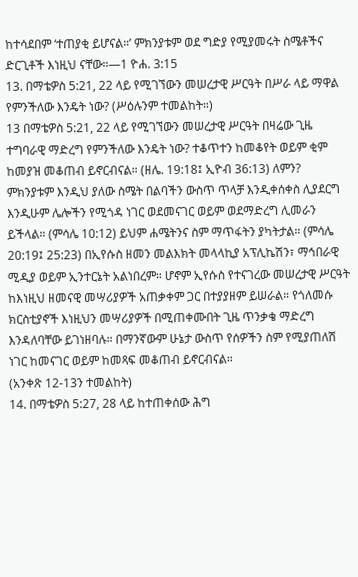ከተሳደበም ‘ተጠያቂ ይሆናል።’ ምክንያቱም ወደ ግድያ የሚያመሩት ስሜቶችና ድርጊቶች እነዚህ ናቸው።—1 ዮሐ. 3:15
13. በማቴዎስ 5:21, 22 ላይ የሚገኘውን መሠረታዊ ሥርዓት በሥራ ላይ ማዋል የምንችለው እንዴት ነው? (ሥዕሉንም ተመልከት።)
13 በማቴዎስ 5:21, 22 ላይ የሚገኘውን መሠረታዊ ሥርዓት በዛሬው ጊዜ ተግባራዊ ማድረግ የምንችለው እንዴት ነው? ተቆጥተን ከመቆየት ወይም ቂም ከመያዝ መቆጠብ ይኖርብናል። (ዘሌ. 19:18፤ ኢዮብ 36:13) ለምን? ምክንያቱም እንዲህ ያለው ስሜት በልባችን ውስጥ ጥላቻ እንዲቀሰቀስ ሊያደርግ እንዲሁም ሌሎችን የሚጎዳ ነገር ወደመናገር ወይም ወደማድረግ ሊመራን ይችላል። (ምሳሌ 10:12) ይህም ሐሜትንና ስም ማጥፋትን ያካትታል። (ምሳሌ 20:19፤ 25:23) በኢየሱስ ዘመን መልእክት መላላኪያ አፕሊኬሽን፣ ማኅበራዊ ሚዲያ ወይም ኢንተርኔት አልነበረም። ሆኖም ኢየሱስ የተናገረው መሠረታዊ ሥርዓት ከእነዚህ ዘመናዊ መሣሪያዎች አጠቃቀም ጋር በተያያዘም ይሠራል። የጎለመሱ ክርስቲያኖች እነዚህን መሣሪያዎች በሚጠቀሙበት ጊዜ ጥንቃቄ ማድረግ እንዳለባቸው ይገነዘባሉ። በማንኛውም ሁኔታ ውስጥ የሰዎችን ስም የሚያጠለሽ ነገር ከመናገር ወይም ከመጻፍ መቆጠብ ይኖርብናል።
(አንቀጽ 12-13ን ተመልከት)
14. በማቴዎስ 5:27, 28 ላይ ከተጠቀሰው ሕግ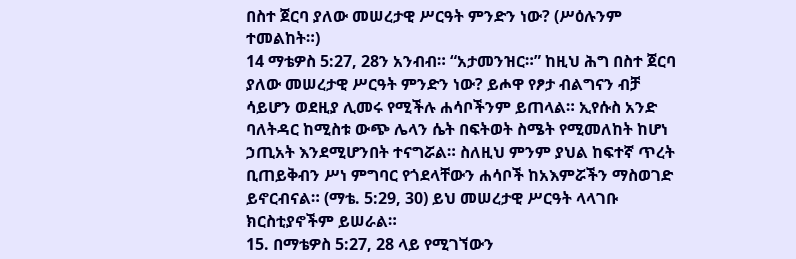በስተ ጀርባ ያለው መሠረታዊ ሥርዓት ምንድን ነው? (ሥዕሉንም ተመልከት።)
14 ማቴዎስ 5:27, 28ን አንብብ። “አታመንዝር።” ከዚህ ሕግ በስተ ጀርባ ያለው መሠረታዊ ሥርዓት ምንድን ነው? ይሖዋ የፆታ ብልግናን ብቻ ሳይሆን ወደዚያ ሊመሩ የሚችሉ ሐሳቦችንም ይጠላል። ኢየሱስ አንድ ባለትዳር ከሚስቱ ውጭ ሌላን ሴት በፍትወት ስሜት የሚመለከት ከሆነ ኃጢአት እንደሚሆንበት ተናግሯል። ስለዚህ ምንም ያህል ከፍተኛ ጥረት ቢጠይቅብን ሥነ ምግባር የጎደላቸውን ሐሳቦች ከአእምሯችን ማስወገድ ይኖርብናል። (ማቴ. 5:29, 30) ይህ መሠረታዊ ሥርዓት ላላገቡ ክርስቲያኖችም ይሠራል።
15. በማቴዎስ 5:27, 28 ላይ የሚገኘውን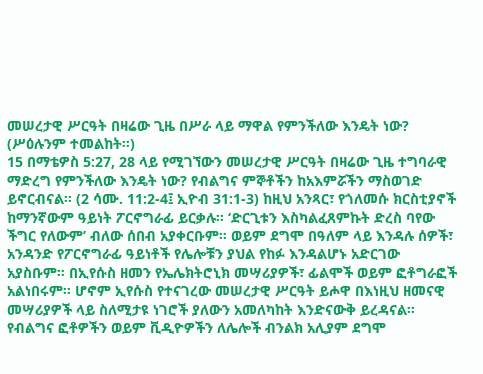መሠረታዊ ሥርዓት በዛሬው ጊዜ በሥራ ላይ ማዋል የምንችለው እንዴት ነው? (ሥዕሉንም ተመልከት።)
15 በማቴዎስ 5:27, 28 ላይ የሚገኘውን መሠረታዊ ሥርዓት በዛሬው ጊዜ ተግባራዊ ማድረግ የምንችለው እንዴት ነው? የብልግና ምኞቶችን ከአእምሯችን ማስወገድ ይኖርብናል። (2 ሳሙ. 11:2-4፤ ኢዮብ 31:1-3) ከዚህ አንጻር፣ የጎለመሱ ክርስቲያኖች ከማንኛውም ዓይነት ፖርኖግራፊ ይርቃሉ። ‘ድርጊቱን እስካልፈጸምኩት ድረስ ባየው ችግር የለውም’ ብለው ሰበብ አያቀርቡም። ወይም ደግሞ በዓለም ላይ እንዳሉ ሰዎች፣ አንዳንድ የፖርኖግራፊ ዓይነቶች የሌሎቹን ያህል የከፉ እንዳልሆኑ አድርገው አያስቡም። በኢየሱስ ዘመን የኤሌክትሮኒክ መሣሪያዎች፣ ፊልሞች ወይም ፎቶግራፎች አልነበሩም። ሆኖም ኢየሱስ የተናገረው መሠረታዊ ሥርዓት ይሖዋ በእነዚህ ዘመናዊ መሣሪያዎች ላይ ስለሚታዩ ነገሮች ያለውን አመለካከት እንድናውቅ ይረዳናል። የብልግና ፎቶዎችን ወይም ቪዲዮዎችን ለሌሎች ብንልክ አሊያም ደግሞ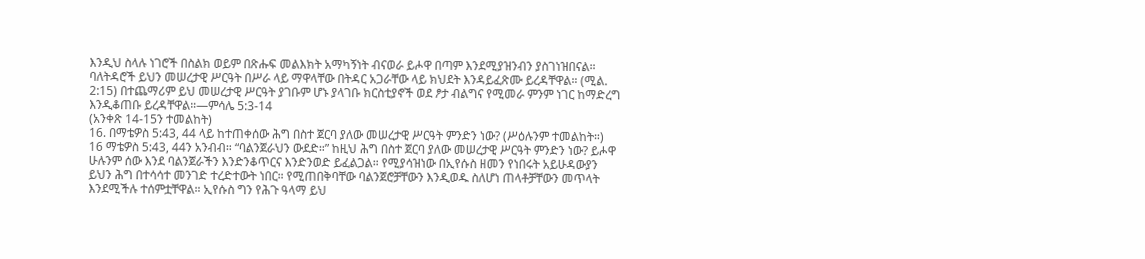እንዲህ ስላሉ ነገሮች በስልክ ወይም በጽሑፍ መልእክት አማካኝነት ብናወራ ይሖዋ በጣም እንደሚያዝንብን ያስገነዝበናል። ባለትዳሮች ይህን መሠረታዊ ሥርዓት በሥራ ላይ ማዋላቸው በትዳር አጋራቸው ላይ ክህደት እንዳይፈጽሙ ይረዳቸዋል። (ሚል. 2:15) በተጨማሪም ይህ መሠረታዊ ሥርዓት ያገቡም ሆኑ ያላገቡ ክርስቲያኖች ወደ ፆታ ብልግና የሚመራ ምንም ነገር ከማድረግ እንዲቆጠቡ ይረዳቸዋል።—ምሳሌ 5:3-14
(አንቀጽ 14-15ን ተመልከት)
16. በማቴዎስ 5:43, 44 ላይ ከተጠቀሰው ሕግ በስተ ጀርባ ያለው መሠረታዊ ሥርዓት ምንድን ነው? (ሥዕሉንም ተመልከት።)
16 ማቴዎስ 5:43, 44ን አንብብ። “ባልንጀራህን ውደድ።” ከዚህ ሕግ በስተ ጀርባ ያለው መሠረታዊ ሥርዓት ምንድን ነው? ይሖዋ ሁሉንም ሰው እንደ ባልንጀራችን እንድንቆጥርና እንድንወድ ይፈልጋል። የሚያሳዝነው በኢየሱስ ዘመን የነበሩት አይሁዳውያን ይህን ሕግ በተሳሳተ መንገድ ተረድተውት ነበር። የሚጠበቅባቸው ባልንጀሮቻቸውን እንዲወዱ ስለሆነ ጠላቶቻቸውን መጥላት እንደሚችሉ ተሰምቷቸዋል። ኢየሱስ ግን የሕጉ ዓላማ ይህ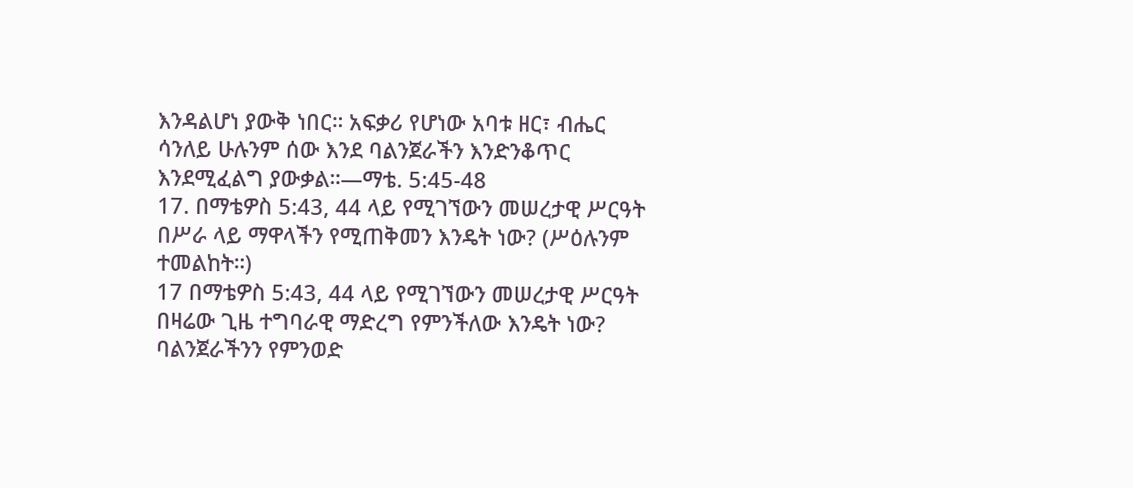እንዳልሆነ ያውቅ ነበር። አፍቃሪ የሆነው አባቱ ዘር፣ ብሔር ሳንለይ ሁሉንም ሰው እንደ ባልንጀራችን እንድንቆጥር እንደሚፈልግ ያውቃል።—ማቴ. 5:45-48
17. በማቴዎስ 5:43, 44 ላይ የሚገኘውን መሠረታዊ ሥርዓት በሥራ ላይ ማዋላችን የሚጠቅመን እንዴት ነው? (ሥዕሉንም ተመልከት።)
17 በማቴዎስ 5:43, 44 ላይ የሚገኘውን መሠረታዊ ሥርዓት በዛሬው ጊዜ ተግባራዊ ማድረግ የምንችለው እንዴት ነው? ባልንጀራችንን የምንወድ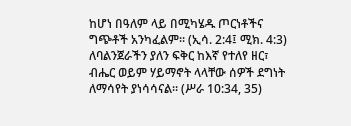ከሆነ በዓለም ላይ በሚካሄዱ ጦርነቶችና ግጭቶች አንካፈልም። (ኢሳ. 2:4፤ ሚክ. 4:3) ለባልንጀራችን ያለን ፍቅር ከእኛ የተለየ ዘር፣ ብሔር ወይም ሃይማኖት ላላቸው ሰዎች ደግነት ለማሳየት ያነሳሳናል። (ሥራ 10:34, 35)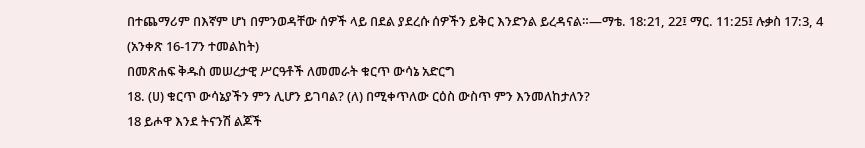በተጨማሪም በእኛም ሆነ በምንወዳቸው ሰዎች ላይ በደል ያደረሱ ሰዎችን ይቅር እንድንል ይረዳናል።—ማቴ. 18:21, 22፤ ማር. 11:25፤ ሉቃስ 17:3, 4
(አንቀጽ 16-17ን ተመልከት)
በመጽሐፍ ቅዱስ መሠረታዊ ሥርዓቶች ለመመራት ቁርጥ ውሳኔ አድርግ
18. (ሀ) ቁርጥ ውሳኔያችን ምን ሊሆን ይገባል? (ለ) በሚቀጥለው ርዕስ ውስጥ ምን እንመለከታለን?
18 ይሖዋ እንደ ትናንሽ ልጆች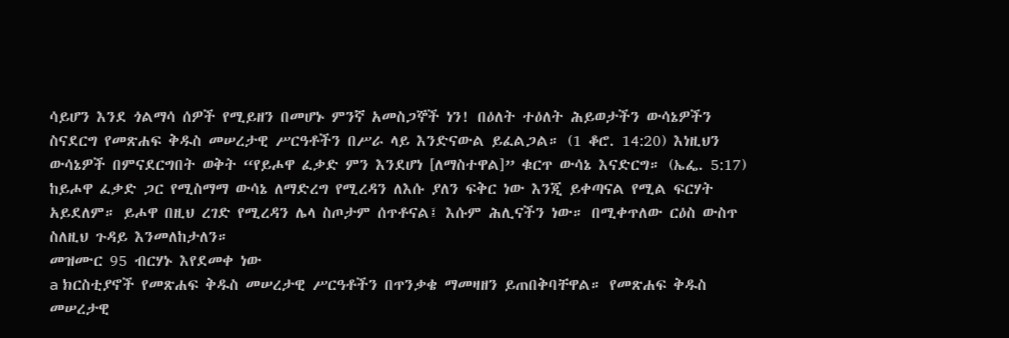ሳይሆን እንደ ጎልማሳ ሰዎች የሚይዘን በመሆኑ ምንኛ አመስጋኞች ነን! በዕለት ተዕለት ሕይወታችን ውሳኔዎችን ስናደርግ የመጽሐፍ ቅዱስ መሠረታዊ ሥርዓቶችን በሥራ ላይ እንድናውል ይፈልጋል። (1 ቆሮ. 14:20) እነዚህን ውሳኔዎች በምናደርግበት ወቅት “የይሖዋ ፈቃድ ምን እንደሆነ [ለማስተዋል]” ቁርጥ ውሳኔ እናድርግ። (ኤፌ. 5:17) ከይሖዋ ፈቃድ ጋር የሚስማማ ውሳኔ ለማድረግ የሚረዳን ለእሱ ያለን ፍቅር ነው እንጂ ይቀጣናል የሚል ፍርሃት አይደለም። ይሖዋ በዚህ ረገድ የሚረዳን ሌላ ስጦታም ሰጥቶናል፤ እሱም ሕሊናችን ነው። በሚቀጥለው ርዕስ ውስጥ ስለዚህ ጉዳይ እንመለከታለን።
መዝሙር 95 ብርሃኑ እየደመቀ ነው
a ክርስቲያኖች የመጽሐፍ ቅዱስ መሠረታዊ ሥርዓቶችን በጥንቃቄ ማመዛዘን ይጠበቅባቸዋል። የመጽሐፍ ቅዱስ መሠረታዊ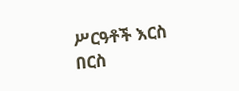ሥርዓቶች እርስ በርስ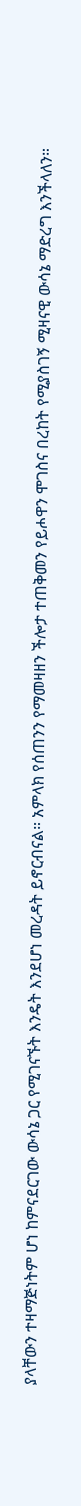ያላቸውን ተዛማጅነትም ሆነ ከምናደርገው ውሳኔ ጋር የሚገናኙት እንዴት እንደሆነ መረዳት ይኖርብናል። አምላክ የሰጠንን የማመዛዘን ችሎታ ተጠቅመን የይሖዋን ሞገስና በረከት የሚያስገኝ ሚዛናዊ ውሳኔ ማድረግ እንችላለን።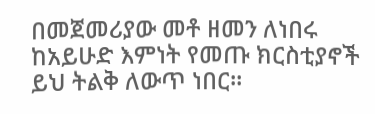በመጀመሪያው መቶ ዘመን ለነበሩ ከአይሁድ እምነት የመጡ ክርስቲያኖች ይህ ትልቅ ለውጥ ነበር።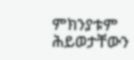ምክንያቱም ሕይወታቸውን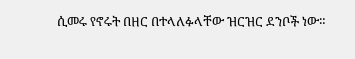ሲመሩ የኖሩት በዘር በተላለፉላቸው ዝርዝር ደንቦች ነው።